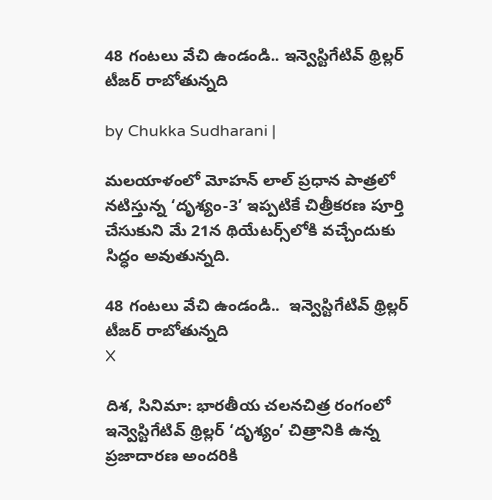48 గంటలు వేచి ఉండండి.. ఇన్వెస్టిగేటివ్ థ్రిల్లర్ టీజర్ రాబోతున్నది

by Chukka Sudharani |

మలయాళంలో మోహన్ లాల్ ప్రధాన పాత్రలో నటిస్తున్న ‘దృశ్యం-3’ ఇప్పటికే చిత్రీకరణ పూర్తి చేసుకుని మే 21న థియేటర్స్‌లోకి వచ్చేందుకు సిద్ధం అవుతున్నది.

48 గంటలు వేచి ఉండండి..  ఇన్వెస్టిగేటివ్ థ్రిల్లర్ టీజర్ రాబోతున్నది
X

దిశ, సినిమా: భారతీయ చలనచిత్ర రంగంలో ఇన్వెస్టిగేటివ్ థ్రిల్లర్ ‘దృశ్యం’ చిత్రానికి ఉన్న ప్రజాదారణ అందరికి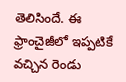తెలిసిందే. ఈ ఫ్రాంచైజీలో ఇప్పటికే వచ్చిన రెండు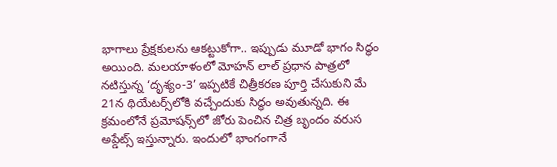భాగాలు ప్రేక్షకులను ఆకట్టుకోగా.. ఇప్పుడు మూడో భాగం సిద్ధం అయింది. మలయాళంలో మోహన్ లాల్ ప్రధాన పాత్రలో నటిస్తున్న ‘దృశ్యం-3’ ఇప్పటికే చిత్రీకరణ పూర్తి చేసుకుని మే 21న థియేటర్స్‌లోకి వచ్చేందుకు సిద్ధం అవుతున్నది. ఈ క్రమంలోనే ప్రమోషన్స్‌లో జోరు పెంచిన చిత్ర బృందం వరుస అప్డేట్స్ ఇస్తున్నారు. ఇందులో భాంగంగానే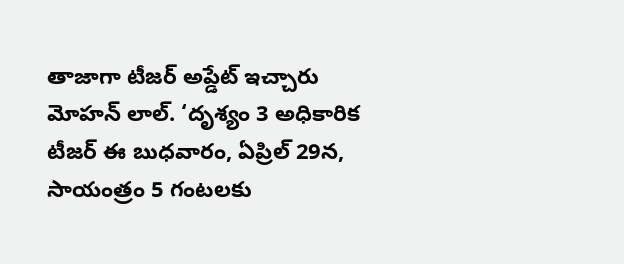తాజాగా టీజర్ అప్డేట్ ఇచ్చారు మోహన్ లాల్. ‘దృశ్యం 3 అధికారిక టీజర్ ఈ బుధవారం, ఏప్రిల్ 29న, సాయంత్రం 5 గంటలకు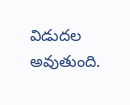విడుదల అవుతుంది.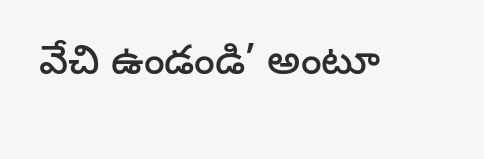వేచి ఉండండి’ అంటూ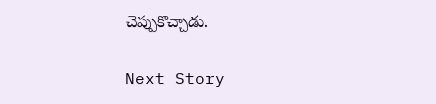చెప్పుకొచ్చాడు.

Next Story